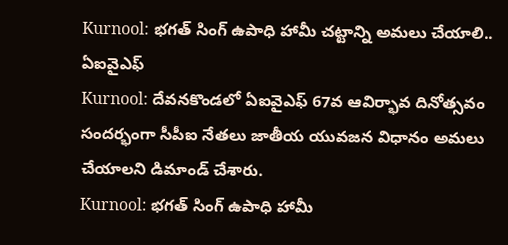Kurnool: భగత్ సింగ్ ఉపాధి హామీ చట్టాన్ని అమలు చేయాలి.. ఏఐవైఎఫ్
Kurnool: దేవనకొండలో ఏఐవైఎఫ్ 67వ ఆవిర్భావ దినోత్సవం సందర్భంగా సీపీఐ నేతలు జాతీయ యువజన విధానం అమలు చేయాలని డిమాండ్ చేశారు.
Kurnool: భగత్ సింగ్ ఉపాధి హామీ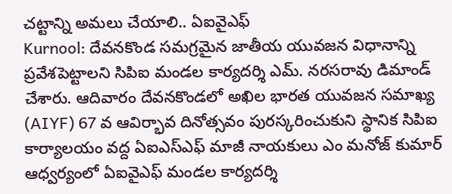చట్టాన్ని అమలు చేయాలి.. ఏఐవైఎఫ్
Kurnool: దేవనకొండ సమగ్రమైన జాతీయ యువజన విధానాన్ని ప్రవేశపెట్టాలని సిపిఐ మండల కార్యదర్శి ఎమ్. నరసరావు డిమాండ్ చేశారు. ఆదివారం దేవనకొండలో అఖిల భారత యువజన సమాఖ్య (AIYF) 67 వ ఆవిర్భావ దినోత్సవం పురస్కరించుకుని స్థానిక సిపిఐ కార్యాలయం వద్ద ఏఐఎస్ఎఫ్ మాజీ నాయకులు ఎం మనోజ్ కుమార్ ఆధ్వర్యంలో ఏఐవైఎఫ్ మండల కార్యదర్శి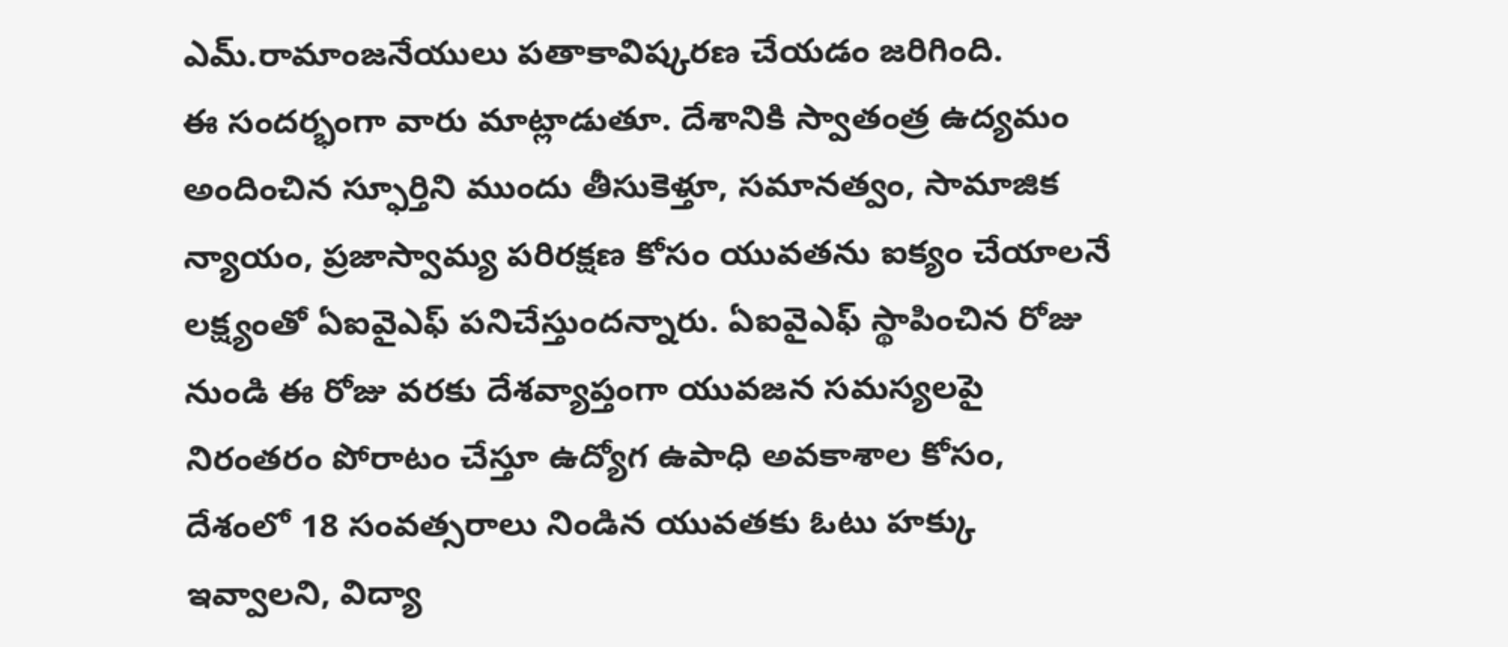ఎమ్.రామాంజనేయులు పతాకావిష్కరణ చేయడం జరిగింది.
ఈ సందర్భంగా వారు మాట్లాడుతూ. దేశానికి స్వాతంత్ర ఉద్యమం అందించిన స్ఫూర్తిని ముందు తీసుకెళ్తూ, సమానత్వం, సామాజిక న్యాయం, ప్రజాస్వామ్య పరిరక్షణ కోసం యువతను ఐక్యం చేయాలనే లక్ష్యంతో ఏఐవైఎఫ్ పనిచేస్తుందన్నారు. ఏఐవైఎఫ్ స్థాపించిన రోజు నుండి ఈ రోజు వరకు దేశవ్యాప్తంగా యువజన సమస్యలపై నిరంతరం పోరాటం చేస్తూ ఉద్యోగ ఉపాధి అవకాశాల కోసం,
దేశంలో 18 సంవత్సరాలు నిండిన యువతకు ఓటు హక్కు ఇవ్వాలని, విద్యా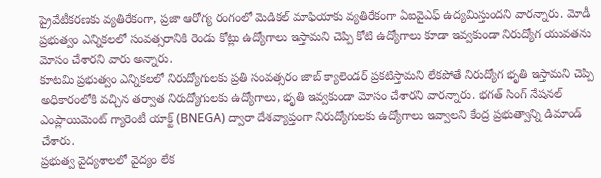ప్రైవేటీకరణకు వ్యతిరేకంగా, ప్రజా ఆరోగ్య రంగంలో మెడికల్ మాఫియాకు వ్యతిరేకంగా ఏఐవైఎఫ్ ఉద్యమిస్తుందని వారన్నారు. మోడీ ప్రభుత్వం ఎన్నికలలో సంవత్సరానికి రెండు కోట్లు ఉద్యోగాలు ఇస్తామని చెప్పి కోటి ఉద్యోగాలు కూడా ఇవ్వకుండా నిరుద్యోగ యువతను మోసం చేశారని వారు అన్నారు.
కూటమి ప్రభుత్వం ఎన్నికలలో నిరుద్యోగులకు ప్రతి సంవత్సరం జాబ్ క్యాలెండర్ ప్రకటిస్తామని లేకపోతే నిరుద్యోగ భృతి ఇస్తామని చెప్పి అధికారంలోకి వచ్చిన తర్వాత నిరుద్యోగులకు ఉద్యోగాలు, భృతి ఇవ్వకుండా మోసం చేశారని వారన్నారు. భగత్ సింగ్ నేషనల్ ఎంప్లాయిమెంట్ గ్యారెంటీ యాక్ట్ (BNEGA) ద్వారా దేశవ్యాప్తంగా నిరుద్యోగులకు ఉద్యోగాలు ఇవ్వాలని కేంద్ర ప్రభుత్వాన్ని డిమాండ్ చేశారు.
ప్రభుత్వ వైద్యశాలలో వైద్యం లేక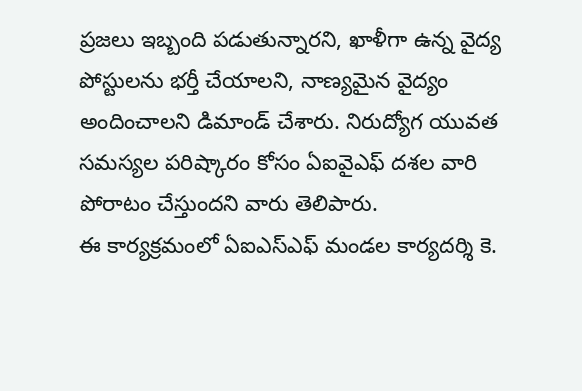ప్రజలు ఇబ్బంది పడుతున్నారని, ఖాళీగా ఉన్న వైద్య పోస్టులను భర్తీ చేయాలని, నాణ్యమైన వైద్యం అందించాలని డిమాండ్ చేశారు. నిరుద్యోగ యువత సమస్యల పరిష్కారం కోసం ఏఐవైఎఫ్ దశల వారి పోరాటం చేస్తుందని వారు తెలిపారు.
ఈ కార్యక్రమంలో ఏఐఎస్ఎఫ్ మండల కార్యదర్శి కె.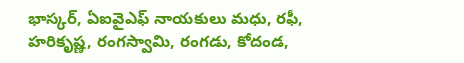భాస్కర్, ఏఐవైఎఫ్ నాయకులు మధు, రఫీ, హరికృష్ణ, రంగస్వామి, రంగడు, కోదండ,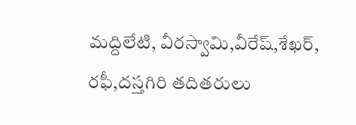మద్దిలేటి, వీరస్వామి,వీరేష్,శేఖర్, రఫీ,దస్తగిరి తదితరులు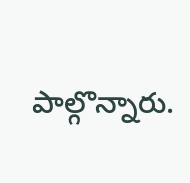పాల్గొన్నారు.